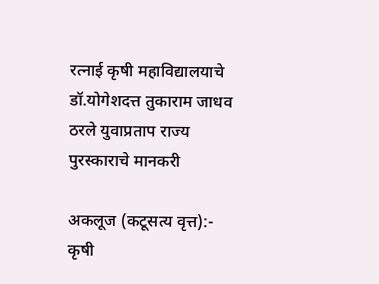रत्नाई कृषी महाविद्यालयाचे डॉ.योगेशदत्त तुकाराम जाधव ठरले युवाप्रताप राज्य पुरस्काराचे मानकरी

अकलूज (कटूसत्य वृत्त):- कृषी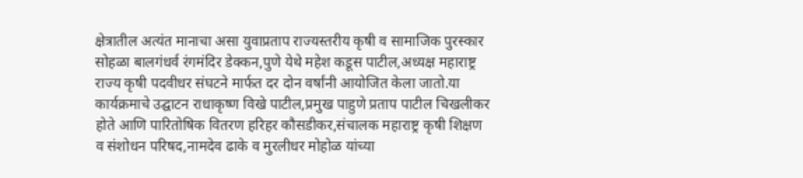क्षेत्रातील अत्यंत मानाचा असा युवाप्रताप राज्यस्तरीय कृषी व सामाजिक पुरस्कार सोहळा बालगंधर्व रंगमंदिर डेक्कन,पुणे येथे महेश कडूस पाटील,अध्यक्ष महाराष्ट्र राज्य कृषी पदवीधर संघटने मार्फत दर दोन वर्षांनी आयोजित केला जातो.या कार्यक्रमाचे उद्घाटन राधाकृष्ण विखे पाटील,प्रमुख पाहुणे प्रताप पाटील चिखलीकर होते आणि पारितोषिक वितरण हरिहर कौसडीकर,संचालक महाराष्ट्र कृषी शिक्षण व संशोधन परिषद,नामदेव ढाके व मुरलीधर मोहोळ यांच्या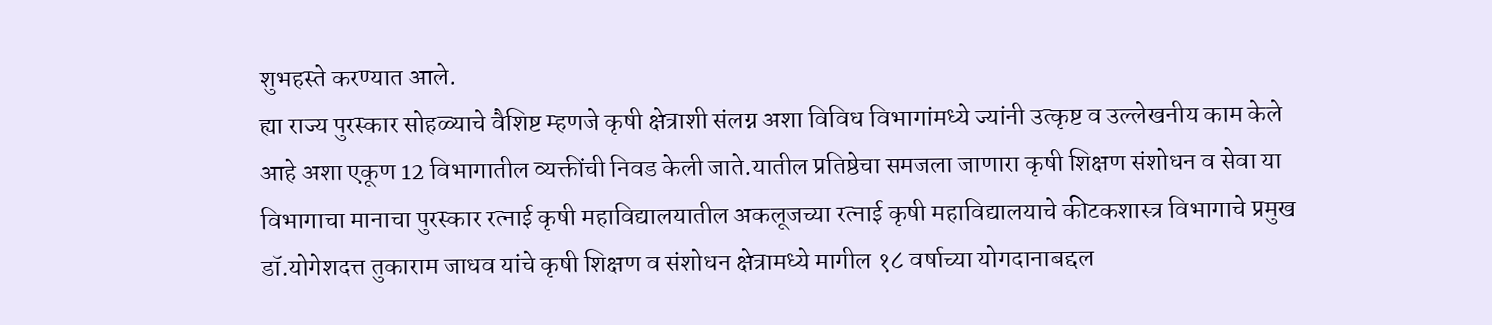शुभहस्ते करण्यात आले.
ह्या राज्य पुरस्कार सोहळ्याचे वैशिष्ट म्हणजे कृषी क्षेत्राशी संलग्न अशा विविध विभागांमध्ये ज्यांनी उत्कृष्ट व उल्लेखनीय काम केले आहे अशा एकूण 12 विभागातील व्यक्तींची निवड केली जाते.यातील प्रतिष्ठेचा समजला जाणारा कृषी शिक्षण संशोधन व सेवा या विभागाचा मानाचा पुरस्कार रत्नाई कृषी महाविद्यालयातील अकलूजच्या रत्नाई कृषी महाविद्यालयाचे कीटकशास्त्र विभागाचे प्रमुख डॉ.योगेशदत्त तुकाराम जाधव यांचे कृषी शिक्षण व संशोधन क्षेत्रामध्ये मागील १८ वर्षाच्या योगदानाबद्दल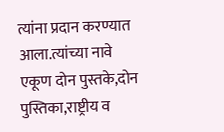त्यांना प्रदान करण्यात आला.त्यांच्या नावे एकूण दोन पुस्तके,दोन पुस्तिका,राष्ट्रीय व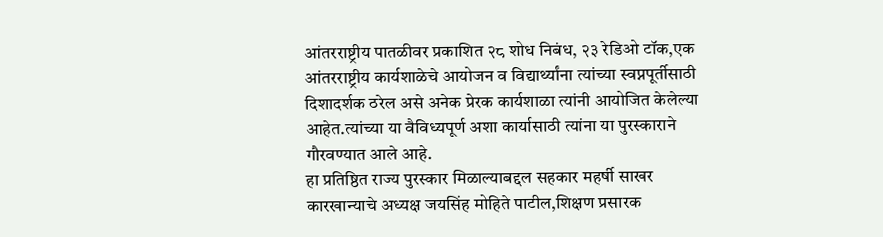आंतरराष्ट्रीय पातळीवर प्रकाशित २८ शोध निबंध, २३ रेडिओ टॉक,एक आंतरराष्ट्रीय कार्यशाळेचे आयोजन व विद्यार्थ्यांना त्यांच्या स्वप्नपूर्तीसाठी दिशादर्शक ठरेल असे अनेक प्रेरक कार्यशाळा त्यांनी आयोजित केलेल्या आहेत.त्यांच्या या वैविध्यपूर्ण अशा कार्यासाठी त्यांना या पुरस्काराने गौरवण्यात आले आहे.
हा प्रतिष्ठित राज्य पुरस्कार मिळाल्याबद्दल सहकार महर्षी साखर कारखान्याचे अध्यक्ष जयसिंह मोहिते पाटील,शिक्षण प्रसारक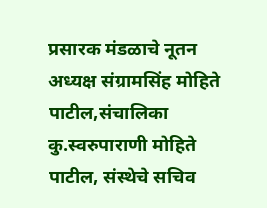प्रसारक मंडळाचे नूतन अध्यक्ष संग्रामसिंह मोहिते पाटील,संचालिका कु.स्वरुपाराणी मोहिते पाटील, संस्थेचे सचिव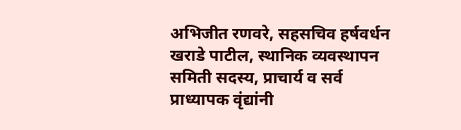अभिजीत रणवरे, सहसचिव हर्षवर्धन खराडे पाटील, स्थानिक व्यवस्थापन समिती सदस्य, प्राचार्य व सर्व प्राध्यापक वृंद्यांनी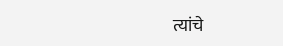त्यांचे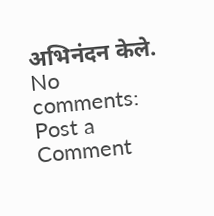अभिनंदन केले.
No comments:
Post a Comment